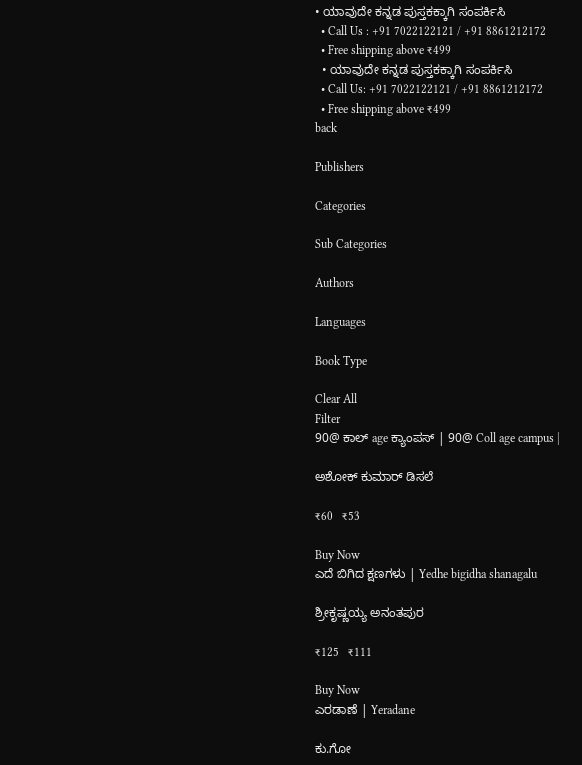• ಯಾವುದೇ ಕನ್ನಡ ಪುಸ್ತಕಕ್ಕಾಗಿ ಸಂಪರ್ಕಿಸಿ
  • Call Us : +91 7022122121 / +91 8861212172
  • Free shipping above ₹499
  • ಯಾವುದೇ ಕನ್ನಡ ಪುಸ್ತಕಕ್ಕಾಗಿ ಸಂಪರ್ಕಿಸಿ
  • Call Us: +91 7022122121 / +91 8861212172
  • Free shipping above ₹499
back

Publishers

Categories

Sub Categories

Authors

Languages

Book Type

Clear All
Filter
90@ ಕಾಲ್ age ಕ್ಯಾಂಪಸ್ | 90@ Coll age campus |

ಅಶೋಕ್ ಕುಮಾರ್ ಡಿಸಲೆ

₹60   ₹53

Buy Now
ಎದೆ ಬಿಗಿದ ಕ್ಷಣಗಳು | Yedhe bigidha shanagalu

ಶ್ರೀಕೃಷ್ಣಯ್ಯ ಅನಂತಪುರ

₹125   ₹111

Buy Now
ಎರಡಾಣೆ | Yeradane

ಕು.ಗೋ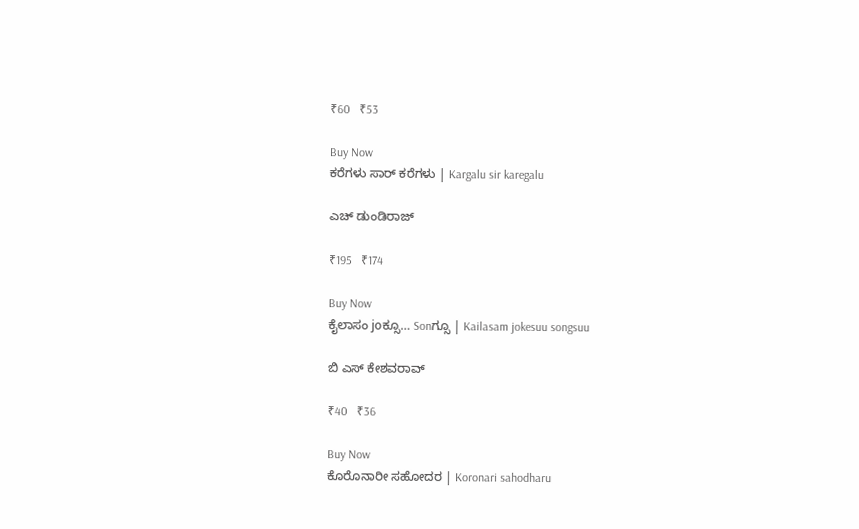₹60   ₹53

Buy Now
ಕರೆಗಳು ಸಾರ್ ಕರೆಗಳು | Kargalu sir karegalu

ಎಚ್ ಡುಂಡಿರಾಜ್

₹195   ₹174

Buy Now
ಕೈಲಾಸಂ joಕ್ಸೂ… Sonಗ್ಸೂ | Kailasam jokesuu songsuu

ಬಿ ಎಸ್ ಕೇಶವರಾವ್

₹40   ₹36

Buy Now
ಕೊರೊನಾರೀ ಸಹೋದರ | Koronari sahodharu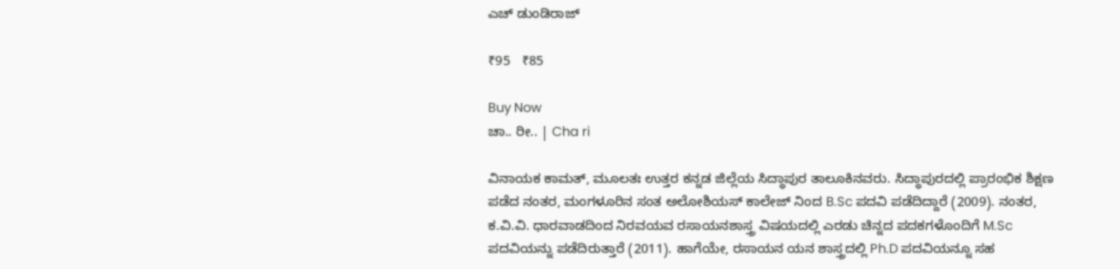ಎಚ್ ಡುಂಡಿರಾಜ್

₹95   ₹85

Buy Now
ಚಾ.. ರೀ.. | Cha ri

ವಿನಾಯಕ ಕಾಮತ್, ಮೂಲತಃ ಉತ್ತರ ಕನ್ನಡ ಜಿಲ್ಲೆಯ ಸಿದ್ಧಾಪುರ ತಾಲೂಕಿನವರು. ಸಿದ್ಧಾಪುರದಲ್ಲಿ ಪ್ರಾರಂಭಿಕ ಶಿಕ್ಷಣ ಪಡೆದ ನಂತರ, ಮಂಗಳೂರಿನ ಸಂತ ಅಲೋಶಿಯಸ್ ಕಾಲೇಜ್ ನಿಂದ B.Sc ಪದವಿ ಪಡೆದಿದ್ದಾರೆ (2009). ನಂತರ, ಕ.ವಿ.ವಿ. ಧಾರವಾಡದಿಂದ ನಿರವಯವ ರಸಾಯನಶಾಸ್ತ್ರ ವಿಷಯದಲ್ಲಿ ಎರಡು ಚಿನ್ನದ ಪದಕಗಳೊಂದಿಗೆ M.Sc ಪದವಿಯನ್ನು ಪಡೆದಿರುತ್ತಾರೆ (2011). ಹಾಗೆಯೇ, ರಸಾಯನ ಯನ ಶಾಸ್ತ್ರದಲ್ಲಿ Ph.D ಪದವಿಯನ್ನೂ ಸಹ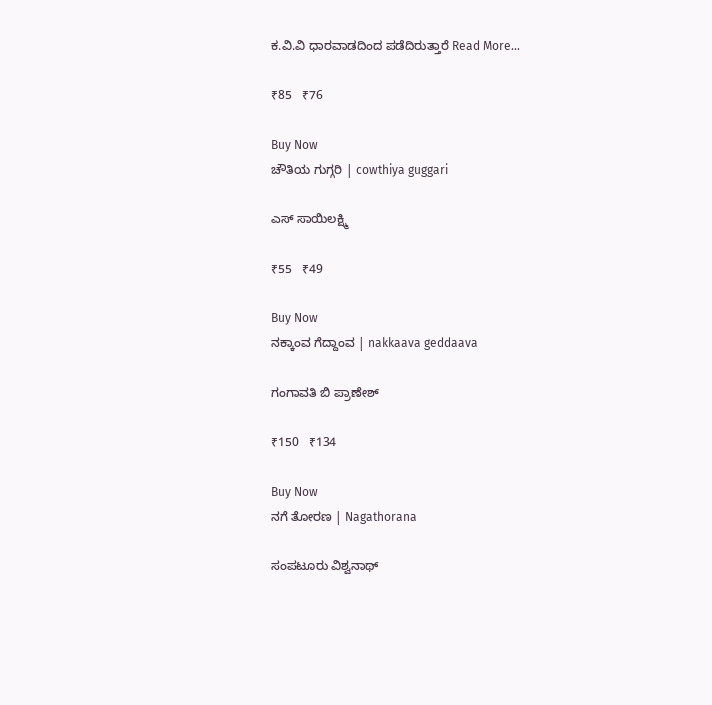ಕ.ವಿ.ವಿ ಧಾರವಾಡದಿಂದ ಪಡೆದಿರುತ್ತಾರೆ Read More...

₹85   ₹76

Buy Now
ಚೌತಿಯ ಗುಗ್ಗರಿ | cowthiya guggari

ಎಸ್ ಸಾಯಿಲಕ್ಷ್ಮಿ

₹55   ₹49

Buy Now
ನಕ್ಕಾಂವ ಗೆದ್ದಾಂವ | nakkaava geddaava

ಗಂಗಾವತಿ ಬಿ ಪ್ರಾಣೇಶ್

₹150   ₹134

Buy Now
ನಗೆ ತೋರಣ | Nagathorana

ಸಂಪಟೂರು ವಿಶ್ವನಾಥ್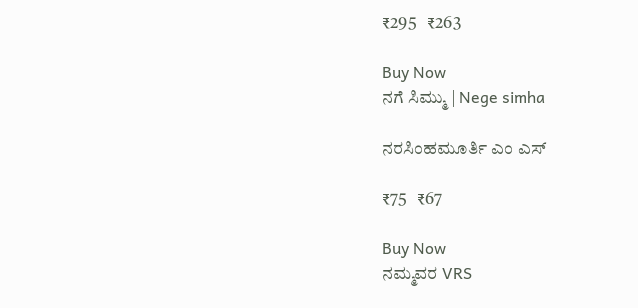₹295   ₹263

Buy Now
ನಗೆ ಸಿಮ್ಮು | Nege simha

ನರಸಿಂಹಮೂರ್ತಿ ಎಂ ಎಸ್

₹75   ₹67

Buy Now
ನಮ್ಮವರ VRS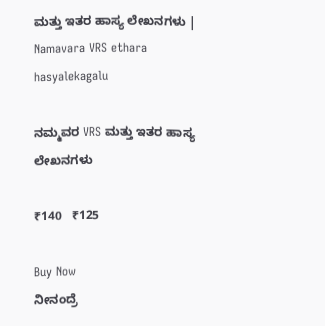ಮತ್ತು ಇತರ ಹಾಸ್ಯ ಲೇಖನಗಳು | Namavara VRS ethara hasyalekagalu

ನಮ್ಮವರ VRS ಮತ್ತು ಇತರ ಹಾಸ್ಯ ಲೇಖನಗಳು

₹140   ₹125

Buy Now
ನೀನಂದ್ರೆ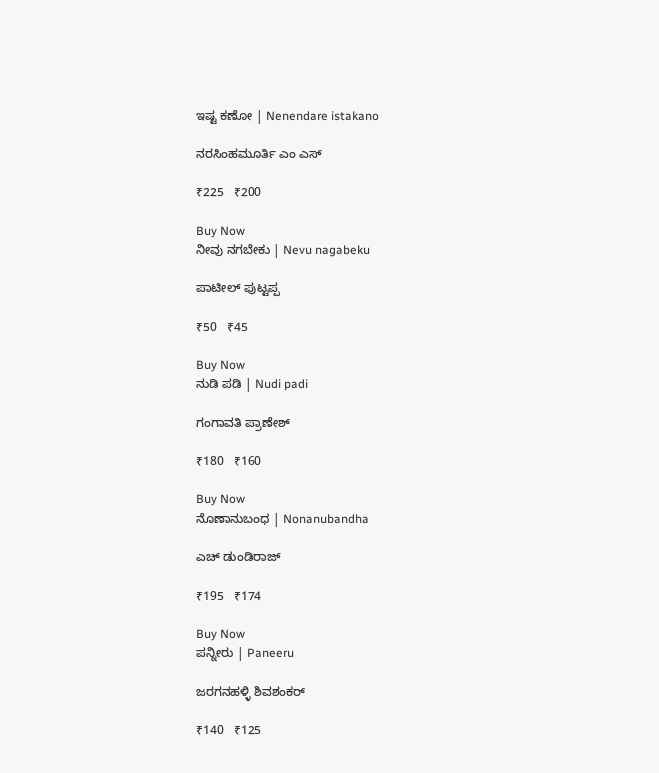ಇಷ್ಟ ಕಣೋ | Nenendare istakano

ನರಸಿಂಹಮೂರ್ತಿ ಎಂ ಎಸ್

₹225   ₹200

Buy Now
ನೀವು ನಗಬೇಕು | Nevu nagabeku

ಪಾಟೀಲ್ ಪುಟ್ಟಪ್ಪ

₹50   ₹45

Buy Now
ನುಡಿ ಪಡಿ | Nudi padi

ಗಂಗಾವತಿ ಪ್ರಾಣೇಶ್

₹180   ₹160

Buy Now
ನೊಣಾನುಬಂಧ | Nonanubandha

ಎಚ್ ಡುಂಡಿರಾಜ್

₹195   ₹174

Buy Now
ಪನ್ನೀರು | Paneeru

ಜರಗನಹಳ್ಳಿ ಶಿವಶಂಕರ್

₹140   ₹125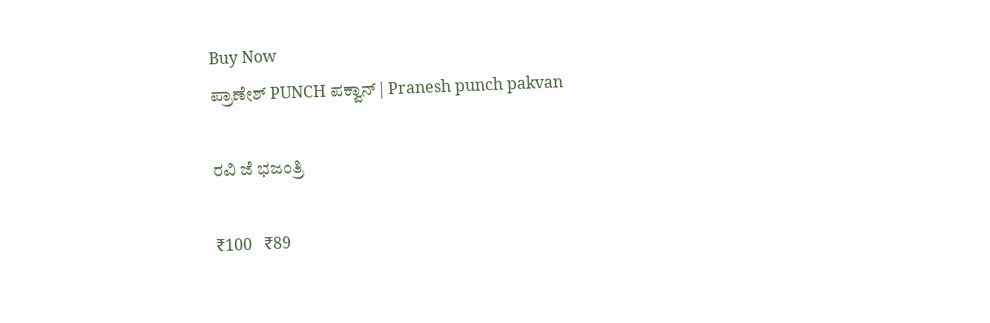Buy Now
ಪ್ರಾಣೇಶ್ PUNCH ಪಕ್ವಾನ್ | Pranesh punch pakvan

ರವಿ ಜೆ ಭಜಂತ್ರಿ

₹100   ₹89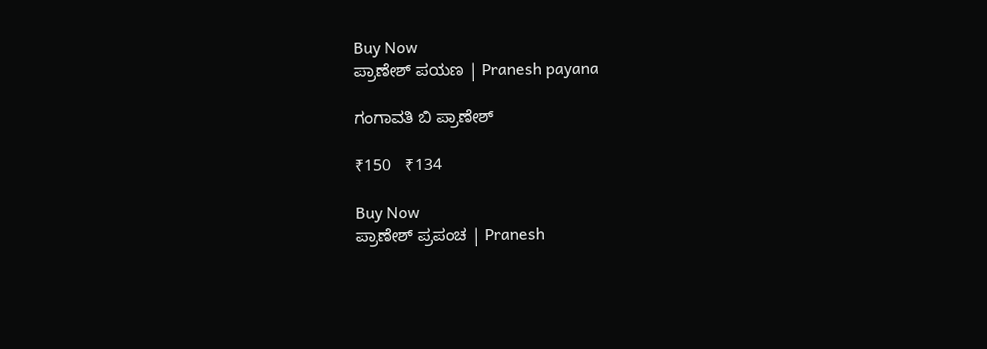Buy Now
ಪ್ರಾಣೇಶ್ ಪಯಣ | Pranesh payana

ಗಂಗಾವತಿ ಬಿ ಪ್ರಾಣೇಶ್

₹150   ₹134

Buy Now
ಪ್ರಾಣೇಶ್ ಪ್ರಪಂಚ | Pranesh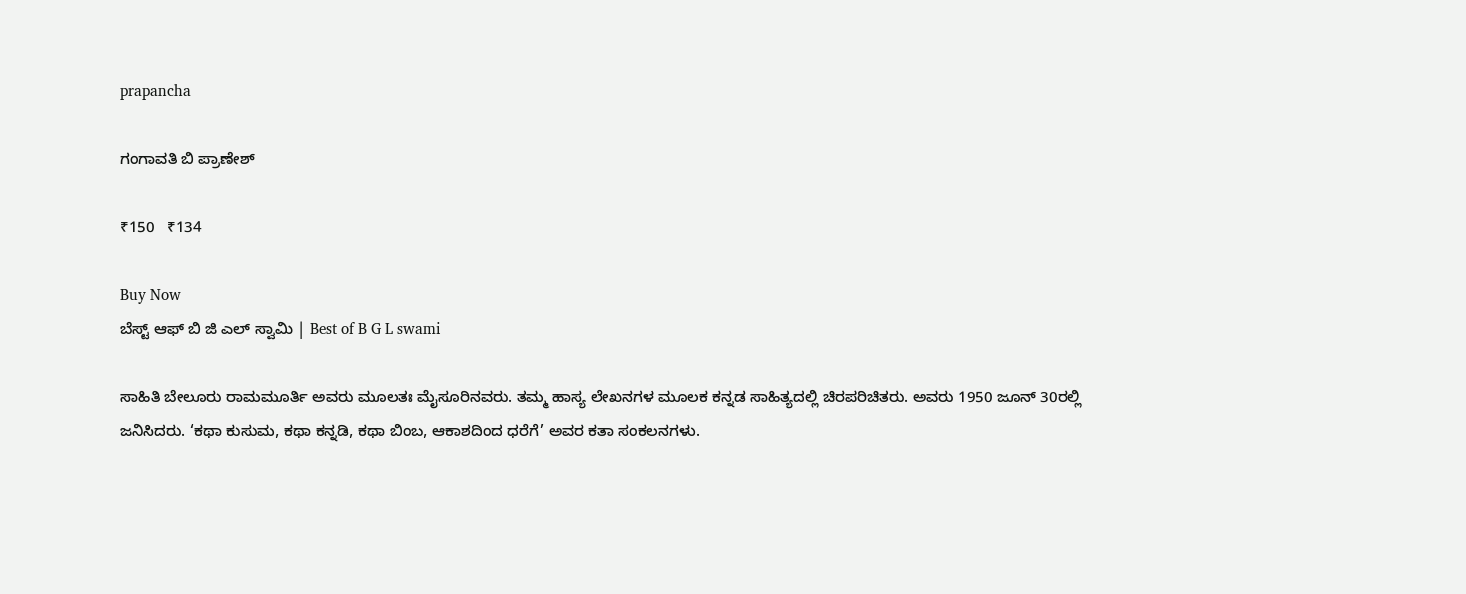prapancha

ಗಂಗಾವತಿ ಬಿ ಪ್ರಾಣೇಶ್

₹150   ₹134

Buy Now
ಬೆಸ್ಟ್ ಆಫ್ ಬಿ ಜಿ ಎಲ್ ಸ್ವಾಮಿ | Best of B G L swami

ಸಾಹಿತಿ ಬೇಲೂರು ರಾಮಮೂರ್ತಿ ಅವರು ಮೂಲತಃ ಮೈಸೂರಿನವರು. ತಮ್ಮ ಹಾಸ್ಯ ಲೇಖನಗಳ ಮೂಲಕ ಕನ್ನಡ ಸಾಹಿತ್ಯದಲ್ಲಿ ಚಿರಪರಿಚಿತರು. ಅವರು 1950 ಜೂನ್ 30ರಲ್ಲಿ ಜನಿಸಿದರು. ‘ಕಥಾ ಕುಸುಮ, ಕಥಾ ಕನ್ನಡಿ, ಕಥಾ ಬಿಂಬ, ಆಕಾಶದಿಂದ ಧರೆಗೆ’ ಅವರ ಕತಾ ಸಂಕಲನಗಳು.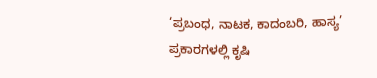‘ಪ್ರಬಂಧ, ನಾಟಕ, ಕಾದಂಬರಿ, ಹಾಸ್ಯ’ ಪ್ರಕಾರಗಳಲ್ಲಿ ಕೃಷಿ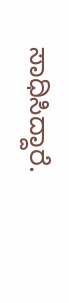ಸಾಧಿಸಿದ್ದಾರೆ.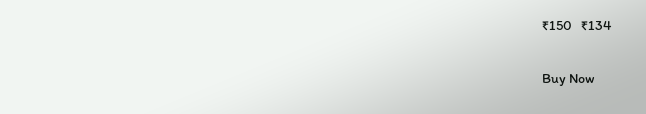₹150   ₹134

Buy Now